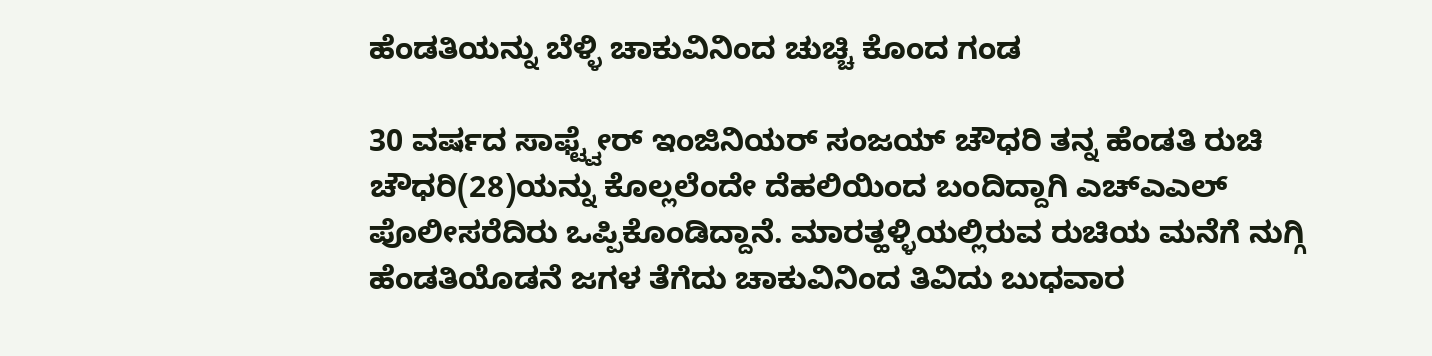ಹೆಂಡತಿಯನ್ನು ಬೆಳ್ಳಿ ಚಾಕುವಿನಿಂದ ಚುಚ್ಚಿ ಕೊಂದ ಗಂಡ

30 ವರ್ಷದ ಸಾಫ್ಟ್ವೇರ್ ಇಂಜಿನಿಯರ್ ಸಂಜಯ್ ಚೌಧರಿ ತನ್ನ ಹೆಂಡತಿ ರುಚಿ ಚೌಧರಿ(28)ಯನ್ನು ಕೊಲ್ಲಲೆಂದೇ ದೆಹಲಿಯಿಂದ ಬಂದಿದ್ದಾಗಿ ಎಚ್ಎಎಲ್ ಪೊಲೀಸರೆದಿರು ಒಪ್ಪಿಕೊಂಡಿದ್ದಾನೆ. ಮಾರತ್ಹಳ್ಳಿಯಲ್ಲಿರುವ ರುಚಿಯ ಮನೆಗೆ ನುಗ್ಗಿ ಹೆಂಡತಿಯೊಡನೆ ಜಗಳ ತೆಗೆದು ಚಾಕುವಿನಿಂದ ತಿವಿದು ಬುಧವಾರ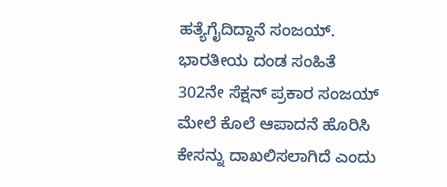ಹತ್ಯೆಗೈದಿದ್ದಾನೆ ಸಂಜಯ್.
ಭಾರತೀಯ ದಂಡ ಸಂಹಿತೆ 302ನೇ ಸೆಕ್ಷನ್ ಪ್ರಕಾರ ಸಂಜಯ್ ಮೇಲೆ ಕೊಲೆ ಆಪಾದನೆ ಹೊರಿಸಿ ಕೇಸನ್ನು ದಾಖಲಿಸಲಾಗಿದೆ ಎಂದು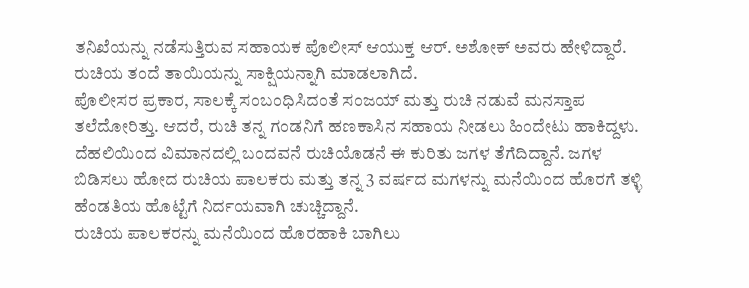ತನಿಖೆಯನ್ನು ನಡೆಸುತ್ತಿರುವ ಸಹಾಯಕ ಪೊಲೀಸ್ ಆಯುಕ್ತ ಆರ್. ಅಶೋಕ್ ಅವರು ಹೇಳಿದ್ದಾರೆ. ರುಚಿಯ ತಂದೆ ತಾಯಿಯನ್ನು ಸಾಕ್ಷಿಯನ್ನಾಗಿ ಮಾಡಲಾಗಿದೆ.
ಪೊಲೀಸರ ಪ್ರಕಾರ, ಸಾಲಕ್ಕೆ ಸಂಬಂಧಿಸಿದಂತೆ ಸಂಜಯ್ ಮತ್ತು ರುಚಿ ನಡುವೆ ಮನಸ್ತಾಪ ತಲೆದೋರಿತ್ತು. ಆದರೆ, ರುಚಿ ತನ್ನ ಗಂಡನಿಗೆ ಹಣಕಾಸಿನ ಸಹಾಯ ನೀಡಲು ಹಿಂದೇಟು ಹಾಕಿದ್ದಳು. ದೆಹಲಿಯಿಂದ ವಿಮಾನದಲ್ಲಿ ಬಂದವನೆ ರುಚಿಯೊಡನೆ ಈ ಕುರಿತು ಜಗಳ ತೆಗೆದಿದ್ದಾನೆ. ಜಗಳ ಬಿಡಿಸಲು ಹೋದ ರುಚಿಯ ಪಾಲಕರು ಮತ್ತು ತನ್ನ 3 ವರ್ಷದ ಮಗಳನ್ನು ಮನೆಯಿಂದ ಹೊರಗೆ ತಳ್ಳಿ ಹೆಂಡತಿಯ ಹೊಟ್ಟೆಗೆ ನಿರ್ದಯವಾಗಿ ಚುಚ್ಚಿದ್ದಾನೆ.
ರುಚಿಯ ಪಾಲಕರನ್ನು ಮನೆಯಿಂದ ಹೊರಹಾಕಿ ಬಾಗಿಲು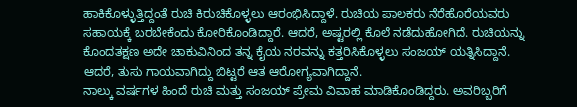ಹಾಕಿಕೊಳ್ಳುತ್ತಿದ್ದಂತೆ ರುಚಿ ಕಿರುಚಿಕೊಳ್ಳಲು ಆರಂಭಿಸಿದ್ದಾಳೆ. ರುಚಿಯ ಪಾಲಕರು ನೆರೆಹೊರೆಯವರು ಸಹಾಯಕ್ಕೆ ಬರಬೇಕೆಂದು ಕೋರಿಕೊಂಡಿದ್ದಾರೆ. ಆದರೆ, ಅಷ್ಟರಲ್ಲಿ ಕೊಲೆ ನಡೆದುಹೋಗಿದೆ. ರುಚಿಯನ್ನು ಕೊಂದತಕ್ಷಣ ಅದೇ ಚಾಕುವಿನಿಂದ ತನ್ನ ಕೈಯ ನರವನ್ನು ಕತ್ತರಿಸಿಕೊಳ್ಳಲು ಸಂಜಯ್ ಯತ್ನಿಸಿದ್ದಾನೆ. ಆದರೆ, ತುಸು ಗಾಯವಾಗಿದ್ದು ಬಿಟ್ಟರೆ ಆತ ಆರೋಗ್ಯವಾಗಿದ್ದಾನೆ.
ನಾಲ್ಕು ವರ್ಷಗಳ ಹಿಂದೆ ರುಚಿ ಮತ್ತು ಸಂಜಯ್ ಪ್ರೇಮ ವಿವಾಹ ಮಾಡಿಕೊಂಡಿದ್ದರು. ಅವರಿಬ್ಬರಿಗೆ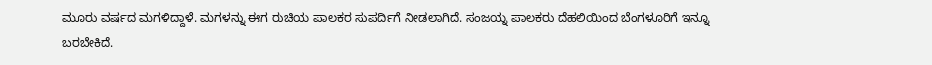ಮೂರು ವರ್ಷದ ಮಗಳಿದ್ದಾಳೆ. ಮಗಳನ್ನು ಈಗ ರುಚಿಯ ಪಾಲಕರ ಸುಪರ್ದಿಗೆ ನೀಡಲಾಗಿದೆ. ಸಂಜಯ್ನ ಪಾಲಕರು ದೆಹಲಿಯಿಂದ ಬೆಂಗಳೂರಿಗೆ ಇನ್ನೂ ಬರಬೇಕಿದೆ.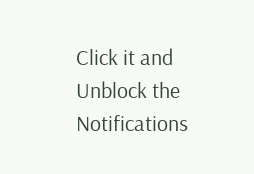Click it and Unblock the Notifications